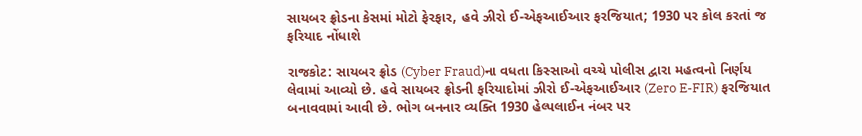સાયબર ફ્રોડના કેસમાં મોટો ફેરફાર, હવે ઝીરો ઈ-એફઆઈઆર ફરજિયાત; 1930 પર કોલ કરતાં જ ફરિયાદ નોંધાશે

રાજકોટ: સાયબર ફ્રોડ (Cyber Fraud)ના વધતા કિસ્સાઓ વચ્ચે પોલીસ દ્વારા મહત્વનો નિર્ણય લેવામાં આવ્યો છે. હવે સાયબર ફ્રોડની ફરિયાદોમાં ઝીરો ઈ-એફઆઈઆર (Zero E-FIR) ફરજિયાત બનાવવામાં આવી છે. ભોગ બનનાર વ્યક્તિ 1930 હેલ્પલાઈન નંબર પર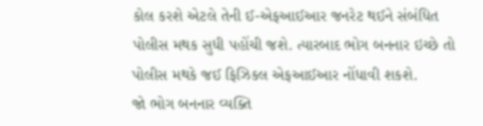કોલ કરશે એટલે તેની ઈ-એફઆઈઆર જનરેટ થઈને સંબંધિત પોલીસ મથક સુધી પહોંચી જશે. ત્યારબાદ ભોગ બનનાર ઇચ્છે તો પોલીસ મથકે જઈ ફિઝિકલ એફઆઈઆર નોંધાવી શકશે.
જો ભોગ બનનાર વ્યક્તિ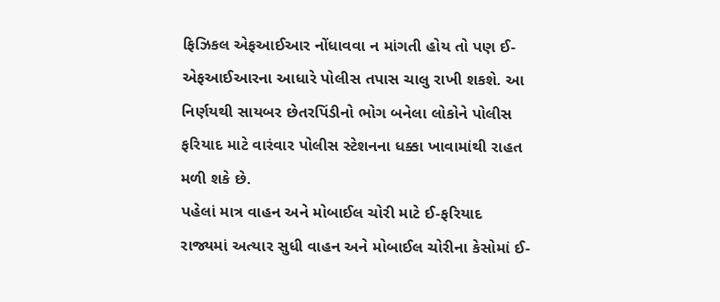ફિઝિકલ એફઆઈઆર નોંધાવવા ન માંગતી હોય તો પણ ઈ-એફઆઈઆરના આધારે પોલીસ તપાસ ચાલુ રાખી શકશે. આ નિર્ણયથી સાયબર છેતરપિંડીનો ભોગ બનેલા લોકોને પોલીસ ફરિયાદ માટે વારંવાર પોલીસ સ્ટેશનના ધક્કા ખાવામાંથી રાહત મળી શકે છે.
પહેલાં માત્ર વાહન અને મોબાઈલ ચોરી માટે ઈ-ફરિયાદ
રાજ્યમાં અત્યાર સુધી વાહન અને મોબાઈલ ચોરીના કેસોમાં ઈ-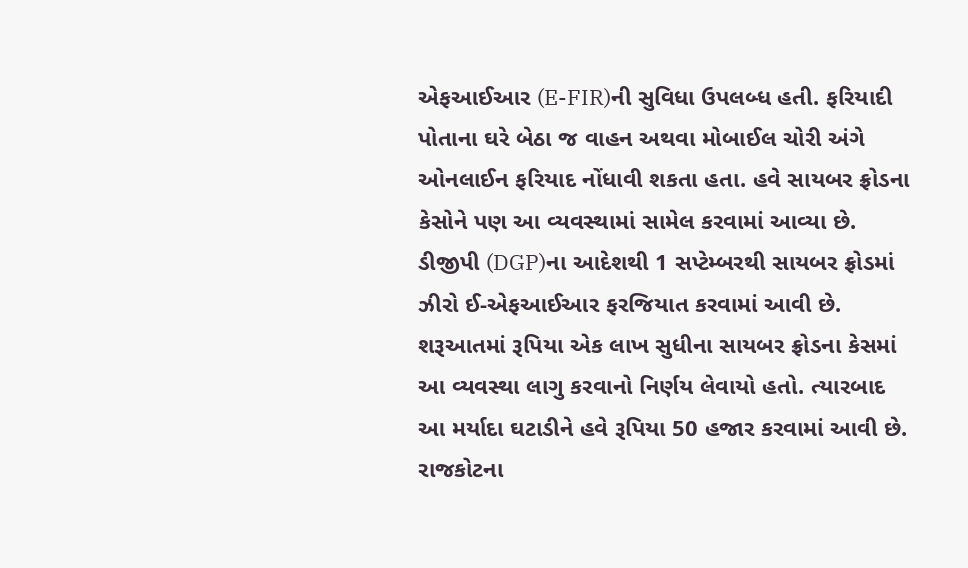એફઆઈઆર (E-FIR)ની સુવિધા ઉપલબ્ધ હતી. ફરિયાદી પોતાના ઘરે બેઠા જ વાહન અથવા મોબાઈલ ચોરી અંગે ઓનલાઈન ફરિયાદ નોંધાવી શકતા હતા. હવે સાયબર ફ્રોડના કેસોને પણ આ વ્યવસ્થામાં સામેલ કરવામાં આવ્યા છે.
ડીજીપી (DGP)ના આદેશથી 1 સપ્ટેમ્બરથી સાયબર ફ્રોડમાં ઝીરો ઈ-એફઆઈઆર ફરજિયાત કરવામાં આવી છે. શરૂઆતમાં રૂપિયા એક લાખ સુધીના સાયબર ફ્રોડના કેસમાં આ વ્યવસ્થા લાગુ કરવાનો નિર્ણય લેવાયો હતો. ત્યારબાદ આ મર્યાદા ઘટાડીને હવે રૂપિયા 50 હજાર કરવામાં આવી છે.
રાજકોટના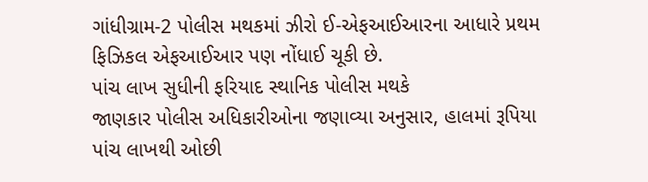ગાંધીગ્રામ-2 પોલીસ મથકમાં ઝીરો ઈ-એફઆઈઆરના આધારે પ્રથમ ફિઝિકલ એફઆઈઆર પણ નોંધાઈ ચૂકી છે.
પાંચ લાખ સુધીની ફરિયાદ સ્થાનિક પોલીસ મથકે
જાણકાર પોલીસ અધિકારીઓના જણાવ્યા અનુસાર, હાલમાં રૂપિયા પાંચ લાખથી ઓછી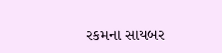રકમના સાયબર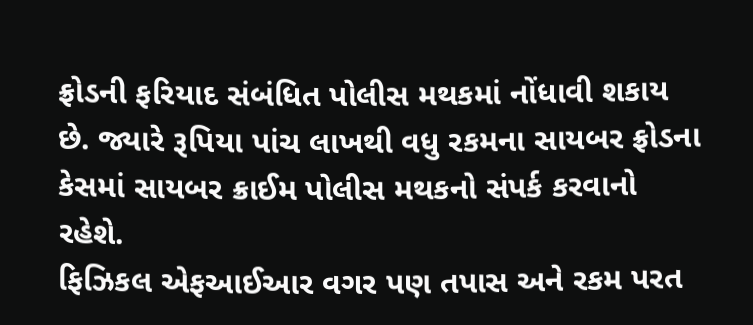ફ્રોડની ફરિયાદ સંબંધિત પોલીસ મથકમાં નોંધાવી શકાય છે. જ્યારે રૂપિયા પાંચ લાખથી વધુ રકમના સાયબર ફ્રોડના કેસમાં સાયબર ક્રાઈમ પોલીસ મથકનો સંપર્ક કરવાનો રહેશે.
ફિઝિકલ એફઆઈઆર વગર પણ તપાસ અને રકમ પરત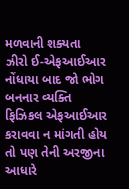મળવાની શક્યતા
ઝીરો ઈ-એફઆઈઆર નોંધાયા બાદ જો ભોગ બનનાર વ્યક્તિ ફિઝિકલ એફઆઈઆર કરાવવા ન માંગતી હોય તો પણ તેની અરજીના આધારે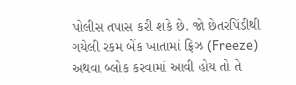પોલીસ તપાસ કરી શકે છે. જો છેતરપિંડીથી ગયેલી રકમ બેંક ખાતામાં ફ્રિઝ (Freeze) અથવા બ્લોક કરવામાં આવી હોય તો તે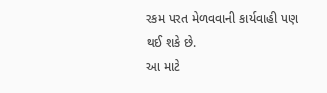રકમ પરત મેળવવાની કાર્યવાહી પણ થઈ શકે છે.
આ માટે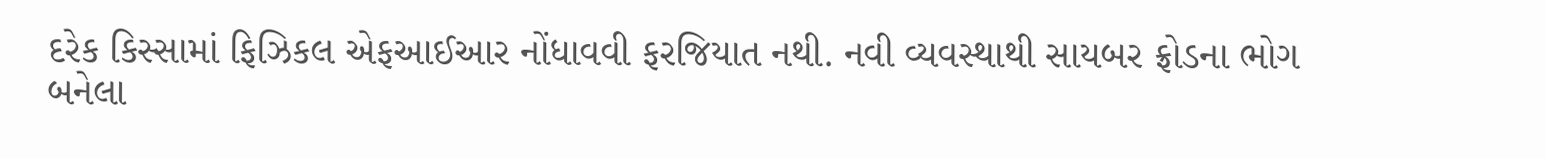દરેક કિસ્સામાં ફિઝિકલ એફઆઈઆર નોંધાવવી ફરજિયાત નથી. નવી વ્યવસ્થાથી સાયબર ફ્રોડના ભોગ બનેલા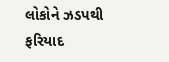લોકોને ઝડપથી ફરિયાદ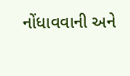નોંધાવવાની અને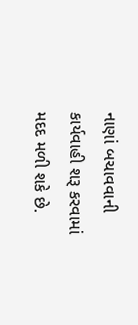નાણાં બચાવવાની કાર્યવાહી શરૂ કરવામાં મદદ મળી શકે છે.